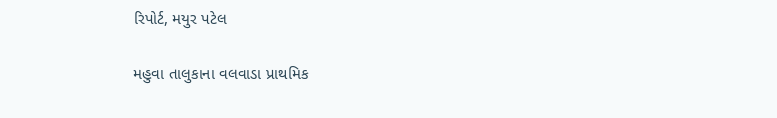રિપોર્ટ, મયુર પટેલ

મહુવા તાલુકાના વલવાડા પ્રાથમિક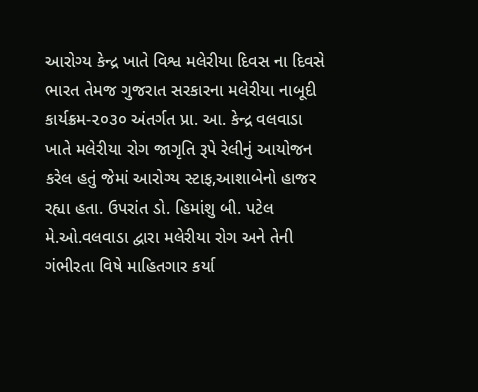આરોગ્ય કેન્દ્ર ખાતે વિશ્વ મલેરીયા દિવસ ના દિવસે ભારત તેમજ ગુજરાત સરકારના મલેરીયા નાબૂદી કાર્યક્રમ-૨૦૩૦ અંતર્ગત પ્રા. આ. કેન્દ્ર વલવાડા ખાતે મલેરીયા રોગ જાગૃતિ રૂપે રેલીનું આયોજન કરેલ હતું જેમાં આરોગ્ય સ્ટાફ,આશાબેનો હાજર રહ્યા હતા. ઉપરાંત ડો. હિમાંશુ બી. પટેલ મે.ઓ.વલવાડા દ્વારા મલેરીયા રોગ અને તેની ગંભીરતા વિષે માહિતગાર કર્યા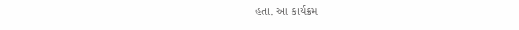હતા. આ કાર્યક્રમ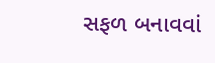સફળ બનાવવાં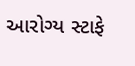આરોગ્ય સ્ટાફે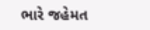ભારે જહેમત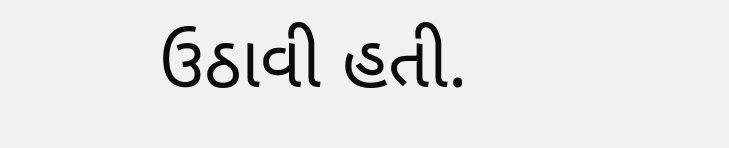ઉઠાવી હતી.